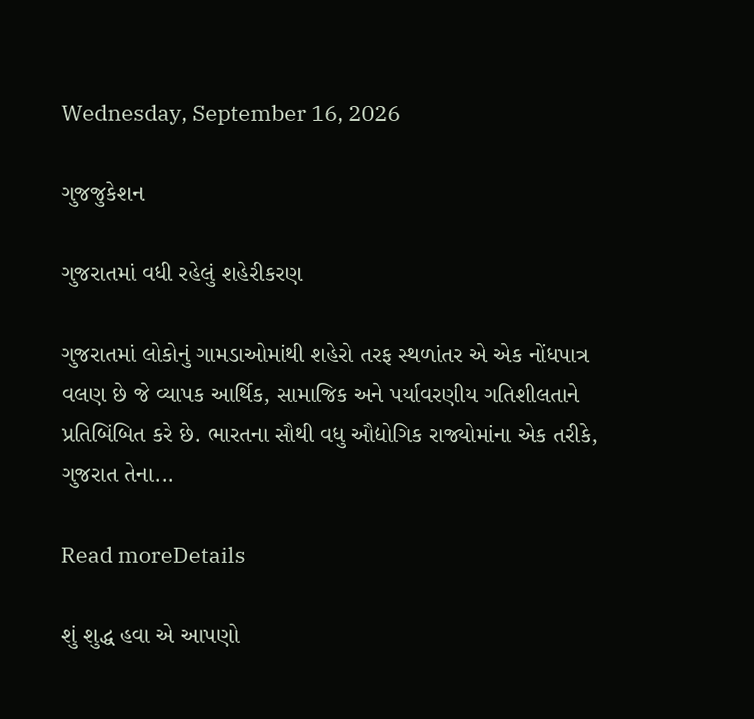Wednesday, September 16, 2026

ગુજજુકેશન

ગુજરાતમાં વધી રહેલું શહેરીકરણ

ગુજરાતમાં લોકોનું ગામડાઓમાંથી શહેરો તરફ સ્થળાંતર એ એક નોંધપાત્ર વલણ છે જે વ્યાપક આર્થિક, સામાજિક અને પર્યાવરણીય ગતિશીલતાને પ્રતિબિંબિત કરે છે. ભારતના સૌથી વધુ ઔદ્યોગિક રાજ્યોમાંના એક તરીકે, ગુજરાત તેના...

Read moreDetails

શું શુદ્ધ હવા એ આપણો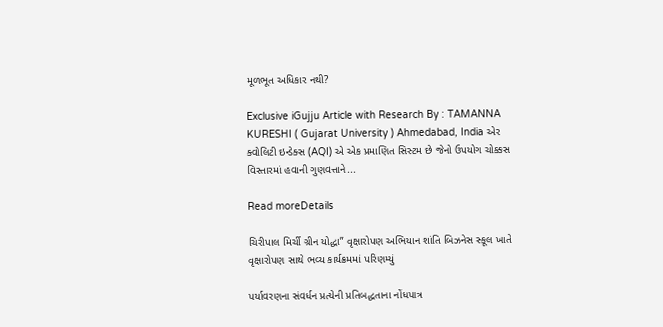મૂળભૂત અધિકાર નથી?

Exclusive iGujju Article with Research By : TAMANNA KURESHI ( Gujarat University ) Ahmedabad, India એર ક્વોલિટી ઇન્ડેક્સ (AQI) એ એક પ્રમાણિત સિસ્ટમ છે જેનો ઉપયોગ ચોક્કસ વિસ્તારમાં હવાની ગુણવત્તાને...

Read moreDetails

ચિરીપાલ મિર્ચી ગ્રીન યોદ્ધા” વૃક્ષારોપણ અભિયાન શાંતિ બિઝનેસ સ્કૂલ ખાતે વૃક્ષારોપણ સાથે ભવ્ય કાર્યક્રમમાં પરિણમ્યું

પર્યાવરણના સંવર્ધન પ્રત્યેની પ્રતિબદ્ધતાના નોંધપાત્ર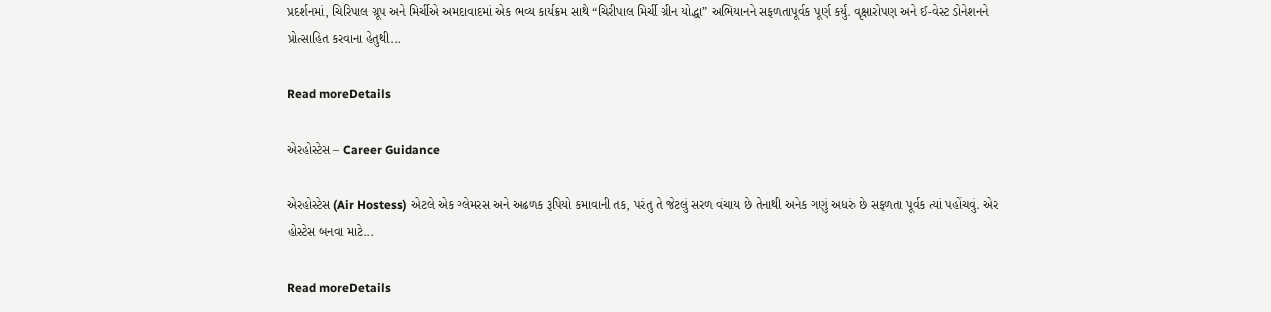પ્રદર્શનમાં, ચિરિપાલ ગ્રૂપ અને મિર્ચીએ અમદાવાદમાં એક ભવ્ય કાર્યક્રમ સાથે “ચિરીપાલ મિર્ચી ગ્રીન યોદ્ધા” અભિયાનને સફળતાપૂર્વક પૂર્ણ કર્યું. વૃક્ષારોપણ અને ઈ-વેસ્ટ ડોનેશનને પ્રોત્સાહિત કરવાના હેતુથી...

Read moreDetails

એરહોસ્ટેસ – Career Guidance

એરહોસ્ટેસ (Air Hostess) એટલે એક ગ્લેમરસ અને અઢળક રૂપિયો કમાવાની તક, પરંતુ તે જેટલું સરળ વંચાય છે તેનાથી અનેક ગણું અધરું છે સફળતા પૂર્વક ત્યાં પહોંચવું. એર હોસ્ટેસ બનવા માટે...

Read moreDetails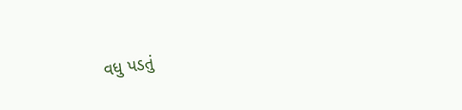વધુ પડતું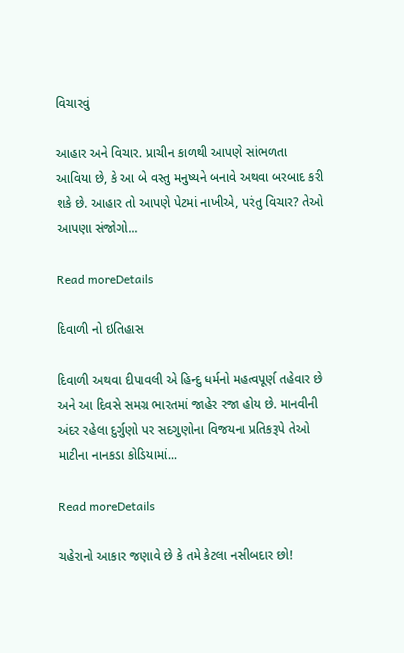વિચારવું

આહાર અને વિચાર. પ્રાચીન કાળથી આપણે સાંભળતા આવિયા છે, કે આ બે વસ્તુ મનુષ્યને બનાવે અથવા બરબાદ કરી શકે છે. આહાર તો આપણે પેટમાં નાખીએ, પરંતુ વિચાર? તેઓ આપણા સંજોગો...

Read moreDetails

દિવાળી નો ઇતિહાસ

દિવાળી અથવા દીપાવલી એ હિન્દુ ધર્મનો મહત્વપૂર્ણ તહેવાર છે અને આ દિવસે સમગ્ર ભારતમાં જાહેર રજા હોય છે. માનવીની અંદર રહેલા દુર્ગુણો પર સદગુણોના વિજયના પ્રતિકરૂપે તેઓ માટીના નાનકડા કોડિયામાં...

Read moreDetails

ચહેરાનો આકાર જણાવે છે કે તમે કેટલા નસીબદાર છો!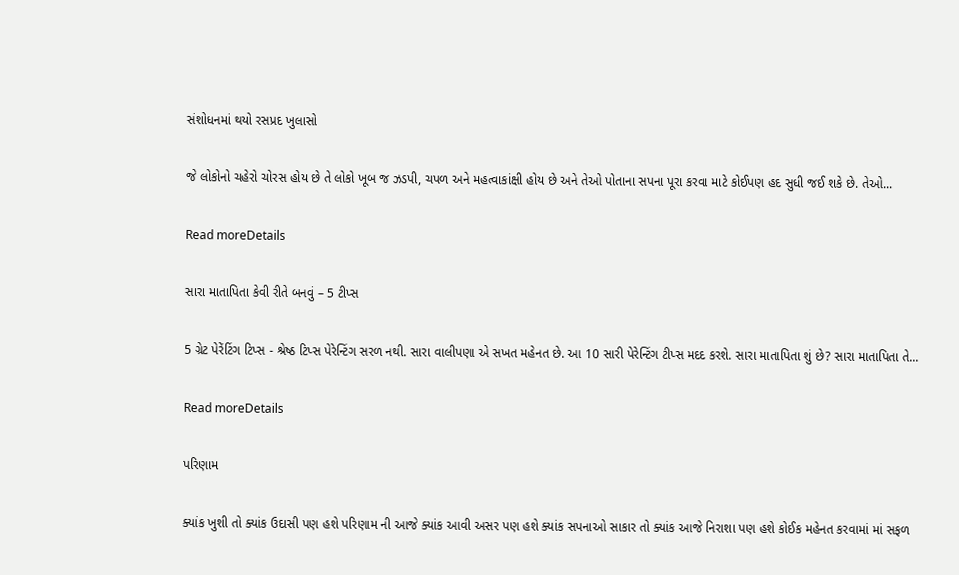સંશોધનમાં થયો રસપ્રદ ખુલાસો

જે લોકોનો ચહેરો ચોરસ હોય છે તે લોકો ખૂબ જ ઝડપી, ચપળ અને મહત્વાકાંક્ષી હોય છે અને તેઓ પોતાના સપના પૂરા કરવા માટે કોઈપણ હદ સુધી જઈ શકે છે. તેઓ...

Read moreDetails

સારા માતાપિતા કેવી રીતે બનવું – 5 ટીપ્સ

5 ગ્રેટ પેરેંટિંગ ટિપ્સ - શ્રેષ્ઠ ટિપ્સ પેરેન્ટિંગ સરળ નથી. સારા વાલીપણા એ સખત મહેનત છે. આ 10 સારી પેરેન્ટિંગ ટીપ્સ મદદ કરશે. સારા માતાપિતા શું છે? સારા માતાપિતા તે...

Read moreDetails

પરિણામ

ક્યાંક ખુશી તો ક્યાંક ઉદાસી પણ હશે પરિણામ ની આજે ક્યાંક આવી અસર પણ હશે ક્યાંક સપનાઓ સાકાર તો ક્યાંક આજે નિરાશા પણ હશે કોઈક મહેનત કરવામાં માં સફળ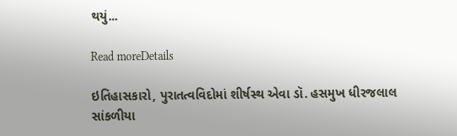થયું...

Read moreDetails

ઇતિહાસકારો, પુરાતત્વવિદોમાં શીર્ષસ્થ એવા ડૉ. હસમુખ ધીરજલાલ સાંકળીયા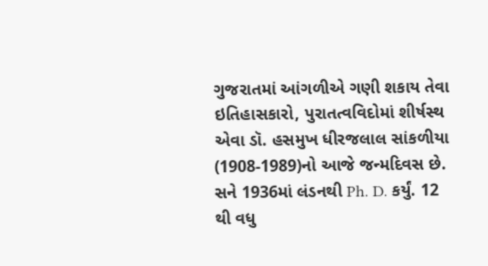ગુજરાતમાં આંગળીએ ગણી શકાય તેવા ઇતિહાસકારો, પુરાતત્વવિદોમાં શીર્ષસ્થ એવા ડૉ. હસમુખ ધીરજલાલ સાંકળીયા (1908-1989)નો આજે જન્મદિવસ છે. સને 1936માં લંડનથી Ph. D. કર્યું. 12 થી વધુ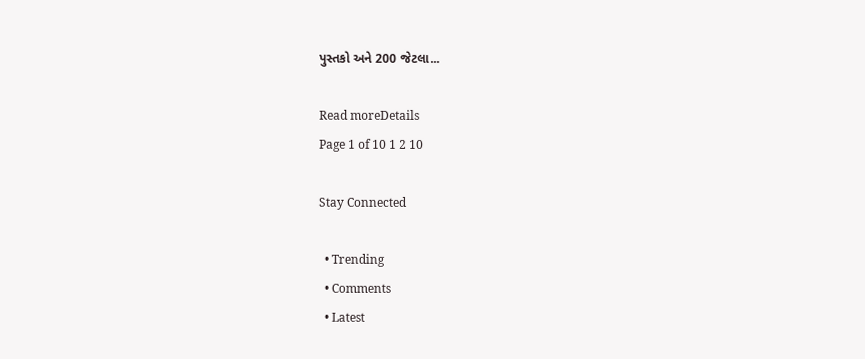પુસ્તકો અને 200 જેટલા...

Read moreDetails
Page 1 of 10 1 2 10

Stay Connected

  • Trending
  • Comments
  • Latest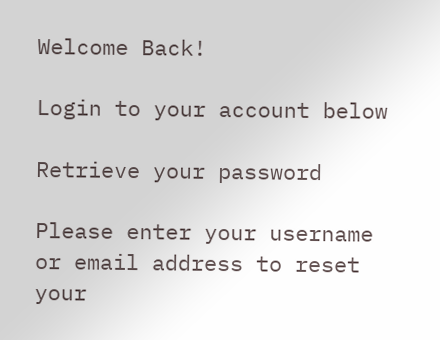Welcome Back!

Login to your account below

Retrieve your password

Please enter your username or email address to reset your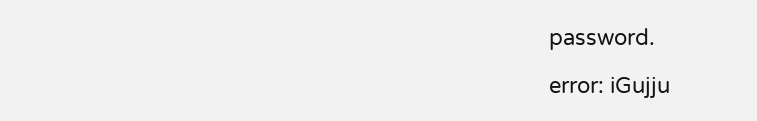password.

error: iGujju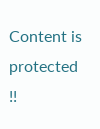Content is protected !!